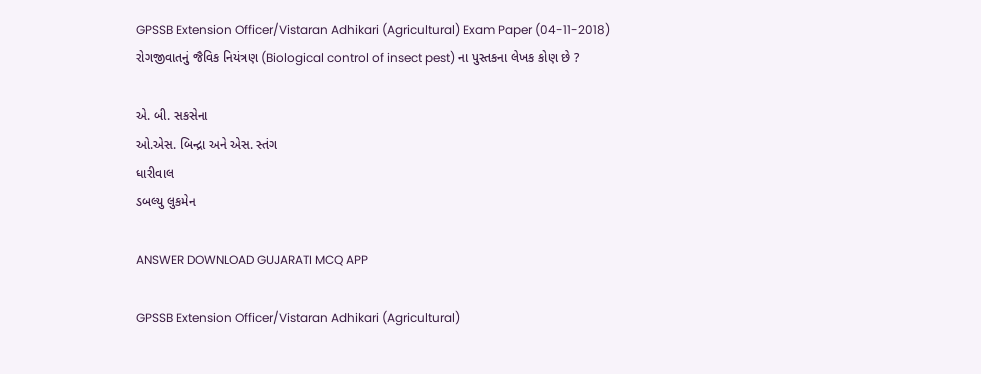GPSSB Extension Officer/Vistaran Adhikari (Agricultural) Exam Paper (04-11-2018)
રોગજીવાતનું જૈવિક નિયંત્રણ (Biological control of insect pest) ના પુસ્તકના લેખક કોણ છે ?

એ. બી. સકસેના
ઓ.એસ. બિન્દ્રા અને એસ. સ્તંગ
ધારીવાલ
ડબલ્યુ લુકમેન

ANSWER DOWNLOAD GUJARATI MCQ APP

GPSSB Extension Officer/Vistaran Adhikari (Agricultural)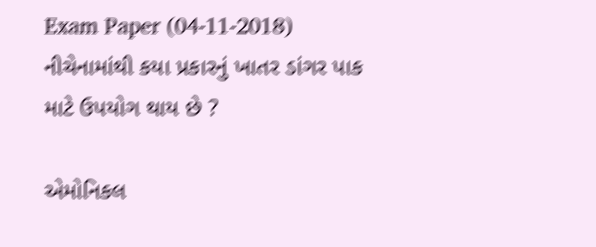Exam Paper (04-11-2018)
નીચેનામાંથી કયા પ્રકારનું ખાતર ડાંગર પાક માટે ઉપયોગ થાય છે ?

એમોનિકલ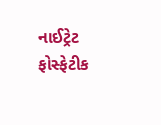નાઈટ્રેટ
ફોસ્ફેટીક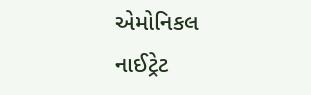એમોનિકલ
નાઈટ્રેટ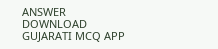ANSWER DOWNLOAD GUJARATI MCQ APP